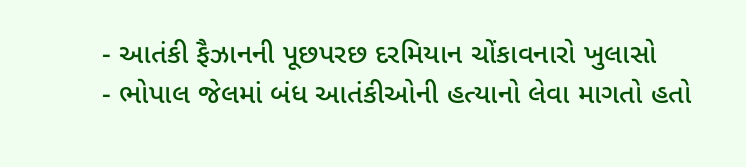- આતંકી ફૈઝાનની પૂછપરછ દરમિયાન ચોંકાવનારો ખુલાસો
- ભોપાલ જેલમાં બંધ આતંકીઓની હત્યાનો લેવા માગતો હતો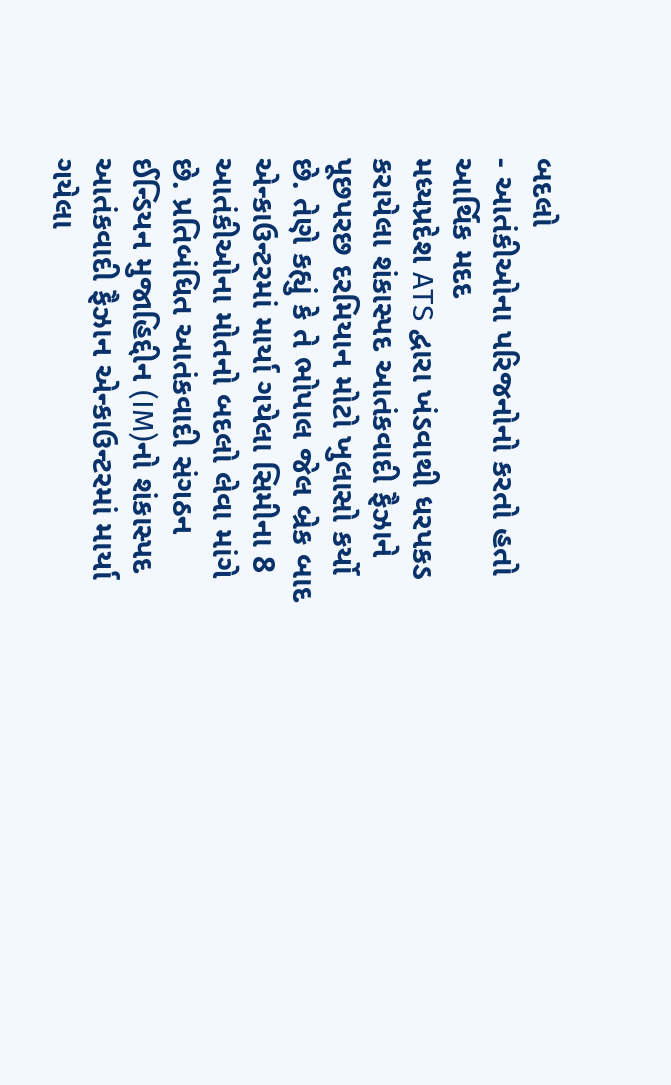બદલો
- આતંકીઓના પરિજનોનો કરતો હતો આર્થિક મદદ
મધ્યપ્રદેશ ATS દ્વારા ખંડવાથી ધરપકડ કરાયેલા શંકાસ્પદ આતંકવાદી ફૈઝાને પૂછપરછ દરમિયાન મોટો ખુલાસો કર્યો છે. તેણે કહ્યું કે તે ભોપાલ જેલ બ્રેક બાદ એન્કાઉન્ટરમાં માર્યા ગયેલા સિમીના 8 આતંકીઓના મોતનો બદલો લેવા માંગે છે. પ્રતિબંધિત આતંકવાદી સંગઠન ઈન્ડિયન મુજાહિદ્દીન (IM)નો શંકાસ્પદ આતંકવાદી ફૈઝાન એન્કાઉન્ટરમાં માર્યા ગયેલા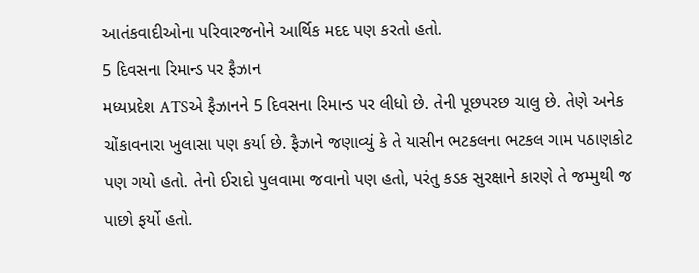આતંકવાદીઓના પરિવારજનોને આર્થિક મદદ પણ કરતો હતો.
5 દિવસના રિમાન્ડ પર ફૈઝાન
મધ્યપ્રદેશ ATSએ ફૈઝાનને 5 દિવસના રિમાન્ડ પર લીધો છે. તેની પૂછપરછ ચાલુ છે. તેણે અનેક ચોંકાવનારા ખુલાસા પણ કર્યા છે. ફૈઝાને જણાવ્યું કે તે યાસીન ભટકલના ભટકલ ગામ પઠાણકોટ પણ ગયો હતો. તેનો ઈરાદો પુલવામા જવાનો પણ હતો, પરંતુ કડક સુરક્ષાને કારણે તે જમ્મુથી જ પાછો ફર્યો હતો.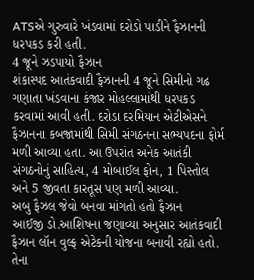ATSએ ગુરુવારે ખંડવામાં દરોડો પાડીને ફૈઝાનની ધરપકડ કરી હતી.
4 જૂને ઝડપાયો ફૈઝાન
શંકાસ્પદ આતંકવાદી ફૈઝાનની 4 જૂને સિમીનો ગઢ ગણાતા ખંડવાના કંજાર મોહલ્લામાંથી ધરપકડ કરવામાં આવી હતી. દરોડા દરમિયાન એટીએસને ફૈઝાનના કબજામાંથી સિમી સંગઠનના સભ્યપદના ફોર્મ મળી આવ્યા હતા. આ ઉપરાંત અનેક આતંકી સંગઠનોનું સાહિત્ય, 4 મોબાઈલ ફોન, 1 પિસ્તોલ અને 5 જીવતા કારતૂસ પણ મળી આવ્યા.
અબુ ફૈઝલ જેવો બનવા માંગતો હતો ફૈઝાન
આઈજી ડો.આશિષના જણાવ્યા અનુસાર આતંકવાદી ફૈઝાન લૉન વુલ્ફ એટેકની યોજના બનાવી રહ્યો હતો. તેના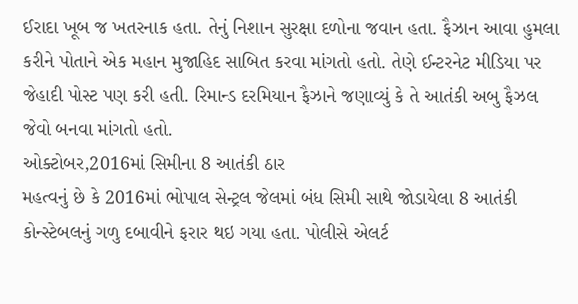ઈરાદા ખૂબ જ ખતરનાક હતા. તેનું નિશાન સુરક્ષા દળોના જવાન હતા. ફૈઝાન આવા હુમલા કરીને પોતાને એક મહાન મુજાહિદ સાબિત કરવા માંગતો હતો. તેણે ઈન્ટરનેટ મીડિયા પર જેહાદી પોસ્ટ પણ કરી હતી. રિમાન્ડ દરમિયાન ફૈઝાને જણાવ્યું કે તે આતંકી અબુ ફૈઝલ જેવો બનવા માંગતો હતો.
ઓક્ટોબર,2016માં સિમીના 8 આતંકી ઠાર
મહત્વનું છે કે 2016માં ભોપાલ સેન્ટ્રલ જેલમાં બંધ સિમી સાથે જોડાયેલા 8 આતંકી કોન્સ્ટેબલનું ગળુ દબાવીને ફરાર થઇ ગયા હતા. પોલીસે એલર્ટ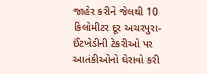જાહેર કરીને જેલથી 10 કિલોમીટર દૂર અચરપુરા-ઈંટખેડીની ટેકરીઓ પર આતંકીઓનો ઘેરાવો કરી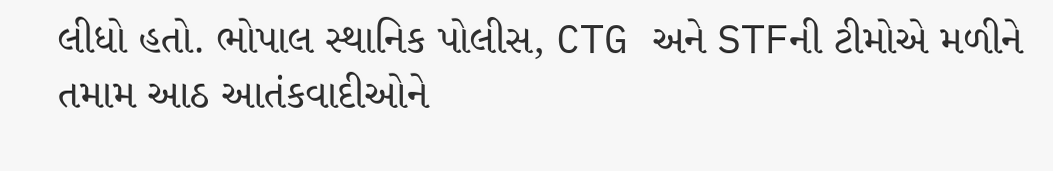લીધો હતો. ભોપાલ સ્થાનિક પોલીસ, CTG અને STFની ટીમોએ મળીને તમામ આઠ આતંકવાદીઓને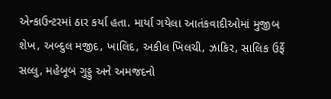એન્કાઉન્ટરમાં ઠાર કર્યા હતા. માર્યા ગયેલા આતંકવાદીઓમાં મુજીબ શેખ, અબ્દુલ મજીદ, ખાલિદ, અકીલ ખિલચી, ઝાકિર, સાલિક ઉર્ફે સલ્લુ, મહેબૂબ ગુડ્ડુ અને અમજદનો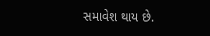સમાવેશ થાય છે.